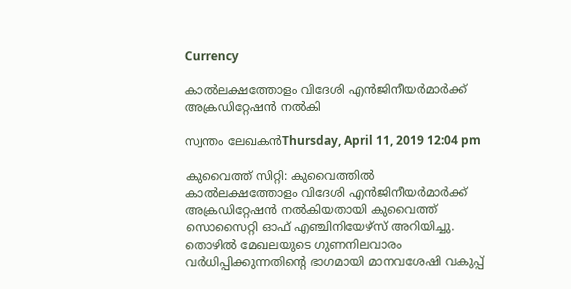Currency

കാല്‍ലക്ഷത്തോളം വിദേശി എന്‍ജിനീയര്‍മാര്‍ക്ക് അക്രഡിറ്റേഷന്‍ നല്‍കി

സ്വന്തം ലേഖകന്‍Thursday, April 11, 2019 12:04 pm

കുവൈത്ത് സിറ്റി: കുവൈത്തില്‍ കാല്‍ലക്ഷത്തോളം വിദേശി എന്‍ജിനീയര്‍മാര്‍ക്ക് അക്രഡിറ്റേഷന്‍ നല്‍കിയതായി കുവൈത്ത് സൊസൈറ്റി ഓഫ് എഞ്ചിനിയേഴ്‌സ് അറിയിച്ചു. തൊഴില്‍ മേഖലയുടെ ഗുണനിലവാരം വര്‍ധിപ്പിക്കുന്നതിന്റെ ഭാഗമായി മാനവശേഷി വകുപ്പ്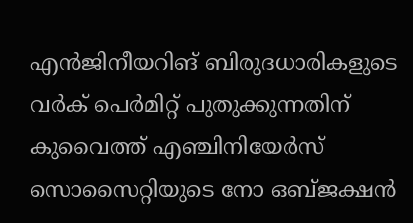എന്‍ജിനീയറിങ് ബിരുദധാരികളുടെ വര്‍ക് പെര്‍മിറ്റ് പുതുക്കുന്നതിന് കുവൈത്ത് എഞ്ചിനിയേര്‍സ് സൊസൈറ്റിയുടെ നോ ഒബ്ജക്ഷന്‍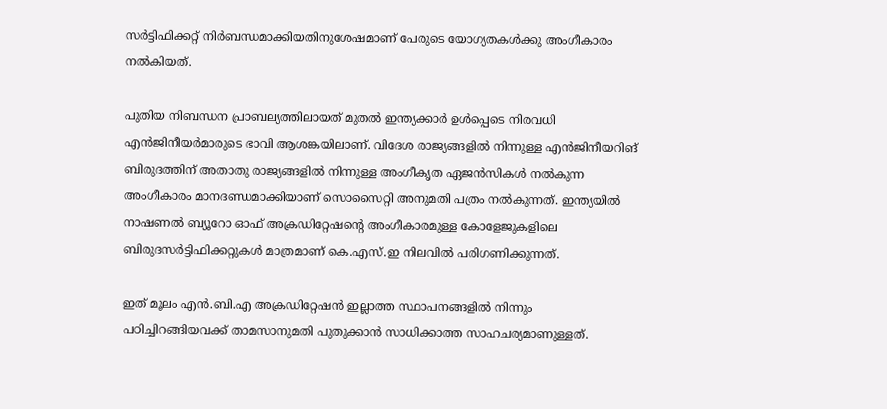സര്‍ട്ടിഫിക്കറ്റ് നിര്‍ബന്ധമാക്കിയതിനുശേഷമാണ് പേരുടെ യോഗ്യതകള്‍ക്കു അംഗീകാരം നല്‍കിയത്.

പുതിയ നിബന്ധന പ്രാബല്യത്തിലായത് മുതല്‍ ഇന്ത്യക്കാര്‍ ഉള്‍പ്പെടെ നിരവധി എന്‍ജിനീയര്‍മാരുടെ ഭാവി ആശങ്കയിലാണ്. വിദേശ രാജ്യങ്ങളില്‍ നിന്നുള്ള എന്‍ജിനീയറിങ് ബിരുദത്തിന് അതാതു രാജ്യങ്ങളില്‍ നിന്നുള്ള അംഗീകൃത ഏജന്‍സികള്‍ നല്‍കുന്ന അംഗീകാരം മാനദണ്ഡമാക്കിയാണ് സൊസൈറ്റി അനുമതി പത്രം നല്‍കുന്നത്. ഇന്ത്യയില്‍ നാഷണല്‍ ബ്യൂറോ ഓഫ് അക്രഡിറ്റേഷന്റെ അംഗീകാരമുള്ള കോളേജുകളിലെ ബിരുദസര്‍ട്ടിഫിക്കറ്റുകള്‍ മാത്രമാണ് കെ.എസ്.ഇ നിലവില്‍ പരിഗണിക്കുന്നത്.

ഇത് മൂലം എന്‍.ബി.എ അക്രഡിറ്റേഷന്‍ ഇല്ലാത്ത സ്ഥാപനങ്ങളില്‍ നിന്നും പഠിച്ചിറങ്ങിയവക്ക് താമസാനുമതി പുതുക്കാന്‍ സാധിക്കാത്ത സാഹചര്യമാണുള്ളത്.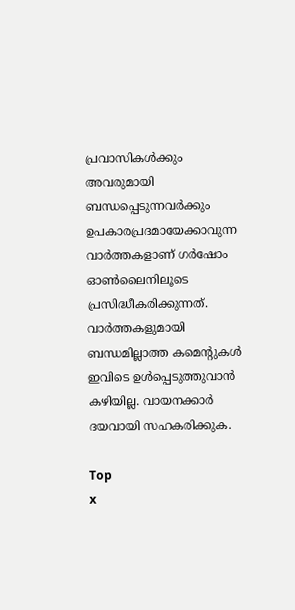പ്രവാസികൾക്കും അവരുമായി ബന്ധപ്പെടുന്നവർക്കും ഉപകാരപ്രദമായേക്കാവുന്ന വാർത്തകളാണ് ഗർഷോം ഓൺലൈനിലൂടെ പ്രസിദ്ധീകരിക്കുന്നത്. വാർത്തകളുമായി ബന്ധമില്ലാത്ത കമെന്റുകൾ ഇവിടെ ഉൾപ്പെടുത്തുവാൻ കഴിയില്ല. വായനക്കാർ ദയവായി സഹകരിക്കുക.

Top
x